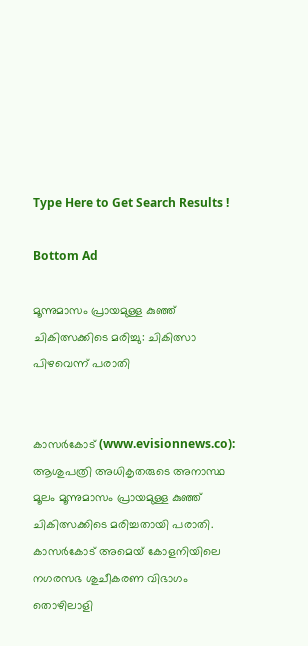Type Here to Get Search Results !

Bottom Ad

മൂന്നുമാസം പ്രായമുള്ള കുഞ്ഞ് ചികിത്സക്കിടെ മരിച്ചു: ചികിത്സാ പിഴവെന്ന് പരാതി


കാസര്‍കോട് (www.evisionnews.co): ആശുപത്രി അധികൃതരുടെ അനാസ്ഥ മൂലം മൂന്നുമാസം പ്രായമുള്ള കുഞ്ഞ് ചികിത്സക്കിടെ മരിച്ചതായി പരാതി. കാസര്‍കോട് അമെയ് കോളനിയിലെ നഗരസഭ ശുചീകരണ വിഭാഗം തൊഴിലാളി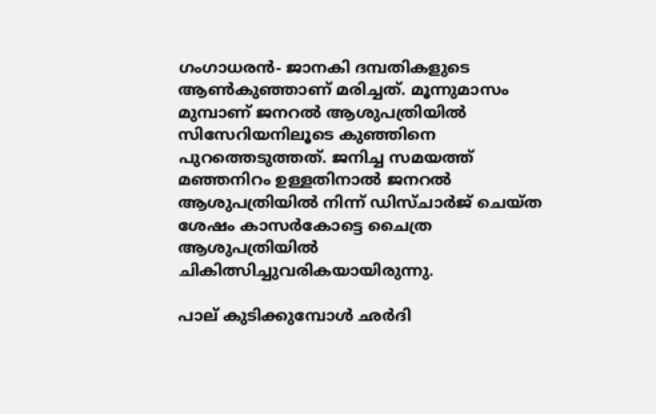ഗംഗാധരന്‍- ജാനകി ദമ്പതികളുടെ ആണ്‍കുഞ്ഞാണ് മരിച്ചത്. മൂന്നുമാസം മുമ്പാണ് ജനറല്‍ ആശുപത്രിയില്‍ സിസേറിയനിലൂടെ കുഞ്ഞിനെ പുറത്തെടുത്തത്. ജനിച്ച സമയത്ത് മഞ്ഞനിറം ഉള്ളതിനാല്‍ ജനറല്‍ ആശുപത്രിയില്‍ നിന്ന് ഡിസ്ചാര്‍ജ് ചെയ്ത ശേഷം കാസര്‍കോട്ടെ ചൈത്ര ആശുപത്രിയില്‍ ചികിത്സിച്ചുവരികയായിരുന്നു.

പാല് കുടിക്കുമ്പോള്‍ ഛര്‍ദി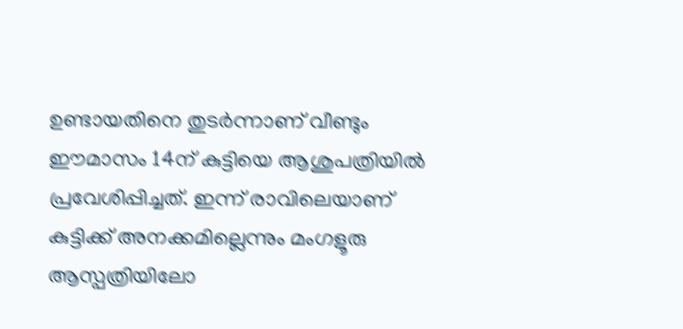ഉണ്ടായതിനെ തുടര്‍ന്നാണ് വീണ്ടും ഈമാസം 14ന് കുട്ടിയെ ആശുപത്രിയില്‍ പ്രവേശിപ്പിച്ചത്. ഇന്ന് രാവിലെയാണ് കുട്ടിക്ക് അനക്കമില്ലെന്നും മംഗളൂരു ആസ്പത്രിയിലോ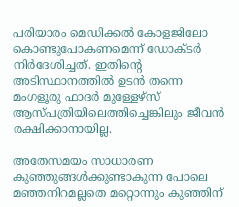പരിയാരം മെഡിക്കല്‍ കോളജിലോ കൊണ്ടുപോകണമെന്ന് ഡോക്ടര്‍ നിര്‍ദേശിച്ചത്. ഇതിന്റെ അടിസ്ഥാനത്തില്‍ ഉടന്‍ തന്നെ മംഗളൂരു ഫാദര്‍ മുള്ളേഴ്സ് ആസ്പത്രിയിലെത്തിച്ചെങ്കിലും ജീവന്‍ രക്ഷിക്കാനായില്ല.

അതേസമയം സാധാരണ കുഞ്ഞുങ്ങള്‍ക്കുണ്ടാകുന്ന പോലെ മഞ്ഞനിറമല്ലതെ മറ്റൊന്നും കുഞ്ഞിന്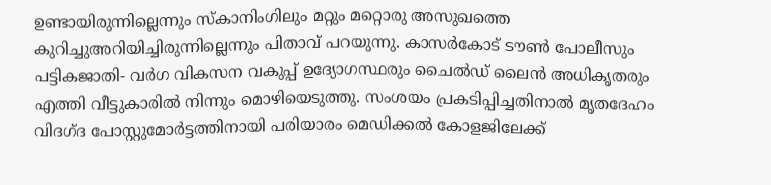ഉണ്ടായിരുന്നില്ലെന്നും സ്‌കാനിംഗിലും മറ്റും മറ്റൊരു അസുഖത്തെ കുറിച്ചുഅറിയിച്ചിരുന്നില്ലെന്നും പിതാവ് പറയുന്നു. കാസര്‍കോട് ടൗണ്‍ പോലീസും പട്ടികജാതി- വര്‍ഗ വികസന വകുപ്പ് ഉദ്യോഗസ്ഥരും ചൈല്‍ഡ് ലൈന്‍ അധികൃതരും എത്തി വീട്ടുകാരില്‍ നിന്നും മൊഴിയെടുത്തു. സംശയം പ്രകടിപ്പിച്ചതിനാല്‍ മൃതദേഹം വിദഗ്ദ പോസ്റ്റുമോര്‍ട്ടത്തിനായി പരിയാരം മെഡിക്കല്‍ കോളജിലേക്ക്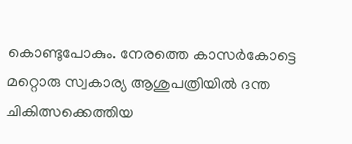കൊണ്ടുപോകും. നേരത്തെ കാസര്‍കോട്ടെ മറ്റൊരു സ്വകാര്യ ആശുപത്രിയില്‍ ദന്ത ചികിത്സക്കെത്തിയ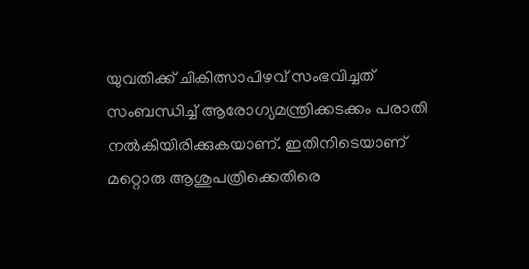യുവതിക്ക് ചികിത്സാപിഴവ് സംഭവിച്ചത് സംബന്ധിച്ച് ആരോഗ്യമന്ത്രിക്കടക്കം പരാതി നല്‍കിയിരിക്കുകയാണ്. ഇതിനിടെയാണ് മറ്റൊരു ആശുപത്രിക്കെതിരെ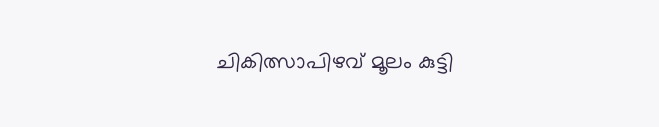ചികിത്സാപിഴവ് മൂലം കുട്ടി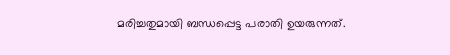മരിച്ചതുമായി ബന്ധപ്പെട്ട പരാതി ഉയരുന്നത്.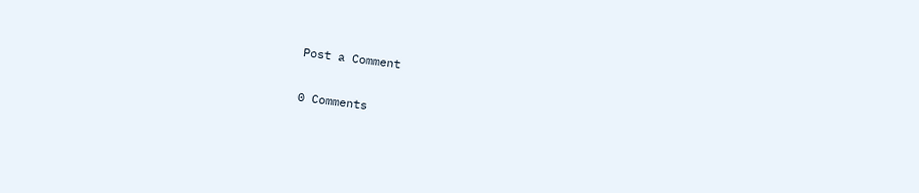Post a Comment

0 Comments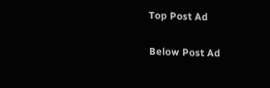Top Post Ad

Below Post Ad